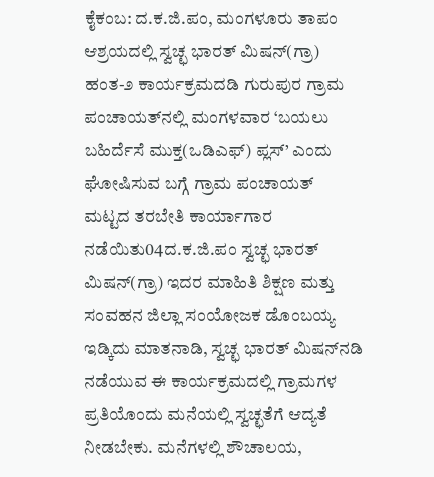ಕೈಕಂಬ: ದ.ಕ.ಜಿ.ಪಂ, ಮಂಗಳೂರು ತಾಪಂ ಆಶ್ರಯದಲ್ಲಿ ಸ್ವಚ್ಛ ಭಾರತ್ ಮಿಷನ್(ಗ್ರಾ) ಹಂತ-೨ ಕಾರ್ಯಕ್ರಮದಡಿ ಗುರುಪುರ ಗ್ರಾಮ ಪಂಚಾಯತ್‌ನಲ್ಲಿ ಮಂಗಳವಾರ ‘ಬಯಲು ಬಹಿರ್ದೆಸೆ ಮುಕ್ತ(ಒಡಿಎಫ್) ಪ್ಲಸ್’ ಎಂದು ಘೋಷಿಸುವ ಬಗ್ಗೆ ಗ್ರಾಮ ಪಂಚಾಯತ್ ಮಟ್ಟದ ತರಬೇತಿ ಕಾರ್ಯಾಗಾರ ನಡೆಯಿತು04ದ.ಕ.ಜಿ.ಪಂ ಸ್ವಚ್ಛ ಭಾರತ್ ಮಿಷನ್(ಗ್ರಾ) ಇದರ ಮಾಹಿತಿ ಶಿಕ್ಷಣ ಮತ್ತು ಸಂವಹನ ಜಿಲ್ಲಾ ಸಂಯೋಜಕ ಡೊಂಬಯ್ಯ ಇಡ್ಕಿದು ಮಾತನಾಡಿ, ಸ್ವಚ್ಛ ಭಾರತ್ ಮಿಷನ್‌ನಡಿ ನಡೆಯುವ ಈ ಕಾರ್ಯಕ್ರಮದಲ್ಲಿ ಗ್ರಾಮಗಳ ಪ್ರತಿಯೊಂದು ಮನೆಯಲ್ಲಿ ಸ್ವಚ್ಛತೆಗೆ ಆದ್ಯತೆ ನೀಡಬೇಕು. ಮನೆಗಳಲ್ಲಿ ಶೌಚಾಲಯ,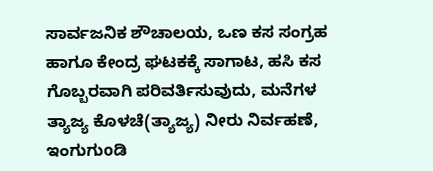ಸಾರ್ವಜನಿಕ ಶೌಚಾಲಯ, ಒಣ ಕಸ ಸಂಗ್ರಹ ಹಾಗೂ ಕೇಂದ್ರ ಘಟಕಕ್ಕೆ ಸಾಗಾಟ, ಹಸಿ ಕಸ ಗೊಬ್ಬರವಾಗಿ ಪರಿವರ್ತಿಸುವುದು, ಮನೆಗಳ ತ್ಯಾಜ್ಯ ಕೊಳಚೆ(ತ್ಯಾಜ್ಯ) ನೀರು ನಿರ್ವಹಣೆ, ಇಂಗುಗುoಡಿ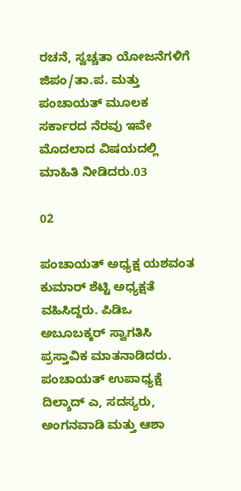ರಚನೆ, ಸ್ವಚ್ಚತಾ ಯೋಜನೆಗಳಿಗೆ ಜಿಪಂ/ತಾ.ಪ. ಮತ್ತು ಪಂಚಾಯತ್ ಮೂಲಕ ಸರ್ಕಾರದ ನೆರವು ಇವೇ ಮೊದಲಾದ ವಿಷಯದಲ್ಲಿ ಮಾಹಿತಿ ನೀಡಿದರು.03

02

ಪಂಚಾಯತ್ ಅಧ್ಯಕ್ಷ ಯಶವಂತ ಕುಮಾರ್ ಶೆಟ್ಟಿ ಅಧ್ಯಕ್ಷತೆ ವಹಿಸಿದ್ದರು. ಪಿಡಿಒ ಅಬೂಬಕ್ಕರ್ ಸ್ವಾಗತಿಸಿ ಪ್ರಸ್ತಾವಿಕ ಮಾತನಾಡಿದರು. ಪಂಚಾಯತ್ ಉಪಾಧ್ಯಕ್ಷೆ ದಿಲ್ಶಾದ್ ಎ, ಸದಸ್ಯರು, ಅಂಗನವಾಡಿ ಮತ್ತು ಆಶಾ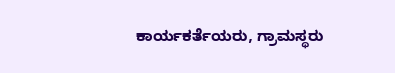ಕಾರ್ಯಕರ್ತೆಯರು, ಗ್ರಾಮಸ್ಥರು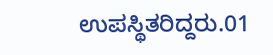ಉಪಸ್ಥಿತರಿದ್ದರು.01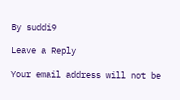By suddi9

Leave a Reply

Your email address will not be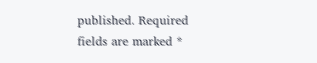published. Required fields are marked *